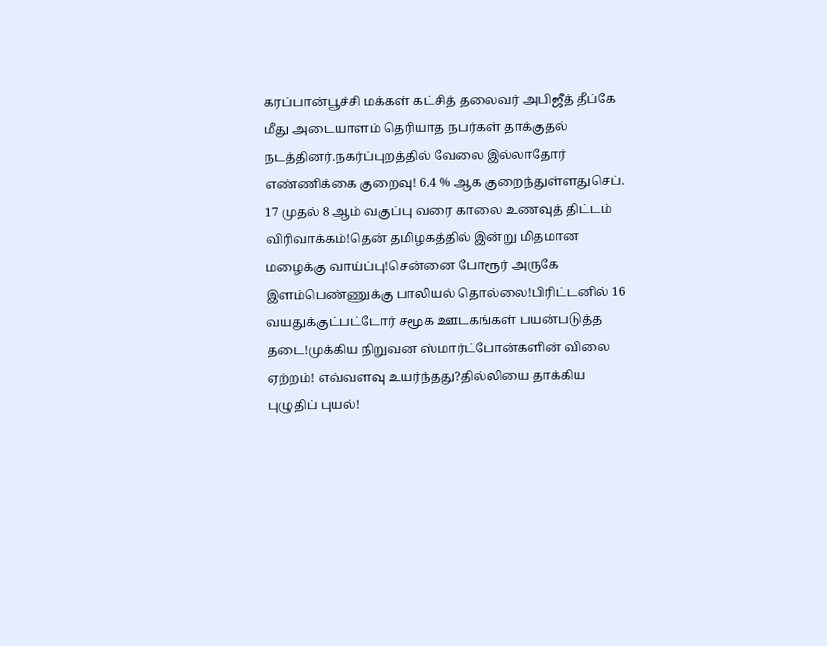கரப்பான்பூச்சி மக்கள் கட்சித் தலைவர் அபிஜீத் தீப்கே மீது அடையாளம் தெரியாத நபர்கள் தாக்குதல் நடத்தினர்.நகர்ப்புறத்தில் வேலை இல்லாதோர் எண்ணிக்கை குறைவு! 6.4 % ஆக குறைந்துள்ளதுசெப். 17 முதல் 8 ஆம் வகுப்பு வரை காலை உணவுத் திட்டம் விரிவாக்கம்!தென் தமிழகத்தில் இன்று மிதமான மழைக்கு வாய்ப்பு!சென்னை போரூர் அருகே இளம்பெண்ணுக்கு பாலியல் தொல்லை!பிரிட்டனில் 16 வயதுக்குட்பட்டோர் சமூக ஊடகங்கள் பயன்படுத்த தடை!முக்கிய நிறுவன ஸ்மார்ட்போன்களின் விலை ஏற்றம்! எவ்வளவு உயர்ந்தது?தில்லியை தாக்கிய புழுதிப் புயல்!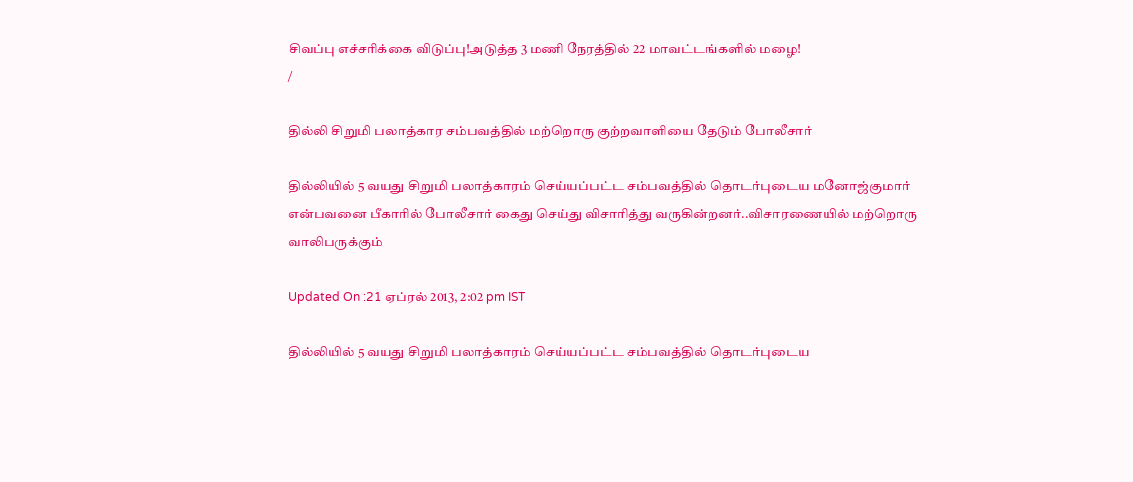சிவப்பு எச்சரிக்கை விடுப்பு!அடுத்த 3 மணி நேரத்தில் 22 மாவட்டங்களில் மழை!
/

தில்லி சிறுமி பலாத்கார சம்பவத்தில் மற்றொரு குற்றவாளியை தேடும் போலீசார்

தில்லியில் 5 வயது சிறுமி பலாத்காரம் செய்யப்பட்ட சம்பவத்தில் தொடர்புடைய மனோஜ்குமார் என்பவனை பீகாரில் போலீசார் கைது செய்து விசாரித்து வருகின்றனர்..விசாரணையில் மற்றொரு வாலிபருக்கும்

Updated On :21 ஏப்ரல் 2013, 2:02 pm IST

தில்லியில் 5 வயது சிறுமி பலாத்காரம் செய்யப்பட்ட சம்பவத்தில் தொடர்புடைய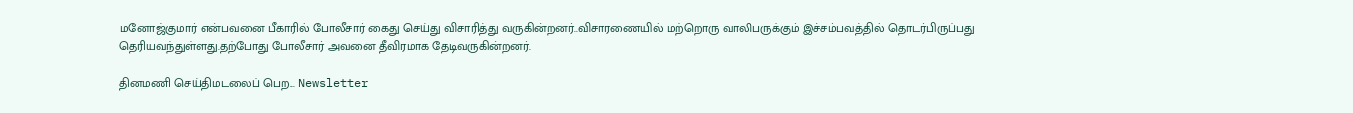மனோஜ்குமார் என்பவனை பீகாரில் போலீசார் கைது செய்து விசாரித்து வருகின்றனர்..விசாரணையில் மற்றொரு வாலிபருக்கும் இச்சம்பவத்தில் தொடர்பிருப்பது தெரியவந்துள்ளது.தற்போது போலீசார் அவனை தீவிரமாக தேடிவருகின்றனர்.

தினமணி செய்திமடலைப் பெற... Newsletter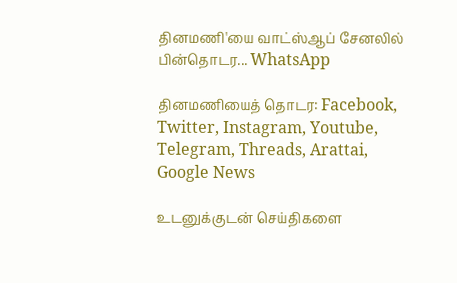தினமணி'யை வாட்ஸ்ஆப் சேனலில் பின்தொடர... WhatsApp

தினமணியைத் தொடர: Facebook, Twitter, Instagram, Youtube, Telegram, Threads, Arattai, Google News

உடனுக்குடன் செய்திகளை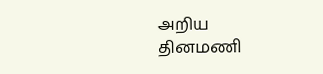அறிய தினமணி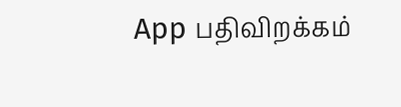App பதிவிறக்கம்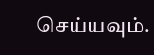செய்யவும்.